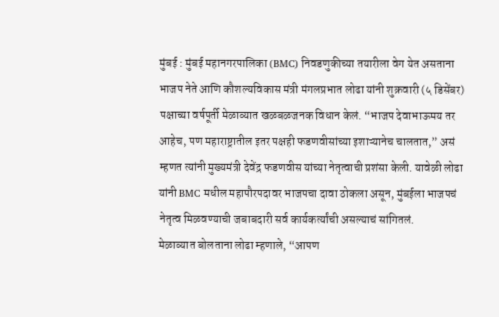मुंबई : मुंबई महानगरपालिका (BMC) निवडणुकीच्या तयारीला वेग येत असताना भाजप नेते आणि कौशल्यविकास मंत्री मंगलप्रभात लोढा यांनी शुक्रवारी (५ डिसेंबर) पक्षाच्या वर्षपूर्ती मेळाव्यात खळबळजनक विधान केलं. “भाजप देवाभाऊमय तर आहेच, पण महाराष्ट्रातील इतर पक्षही फडणवीसांच्या इशाऱ्यानेच चालतात,” असं म्हणत त्यांनी मुख्यमंत्री देवेंद्र फडणवीस यांच्या नेतृत्वाची प्रशंसा केली. यावेळी लोढा यांनी BMC मधील महापौरपदावर भाजपचा दावा ठोकला असून, मुंबईला भाजपचं नेतृत्व मिळवण्याची जबाबदारी सर्व कार्यकर्त्यांची असल्याचं सांगितलं.
मेळाव्यात बोलताना लोढा म्हणाले, “आपण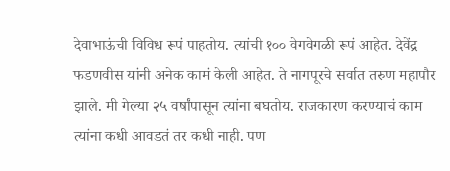देवाभाऊंची विविध रूपं पाहतोय. त्यांची १०० वेगवेगळी रूपं आहेत. देवेंद्र फडणवीस यांनी अनेक कामं केली आहेत. ते नागपूरचे सर्वात तरुण महापौर झाले. मी गेल्या २५ वर्षांपासून त्यांना बघतोय. राजकारण करण्याचं काम त्यांना कधी आवडतं तर कधी नाही. पण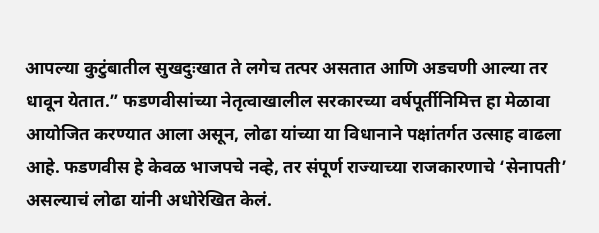आपल्या कुटुंबातील सुखदुःखात ते लगेच तत्पर असतात आणि अडचणी आल्या तर धावून येतात.” फडणवीसांच्या नेतृत्वाखालील सरकारच्या वर्षपूर्तीनिमित्त हा मेळावा आयोजित करण्यात आला असून, लोढा यांच्या या विधानाने पक्षांतर्गत उत्साह वाढला आहे. फडणवीस हे केवळ भाजपचे नव्हे, तर संपूर्ण राज्याच्या राजकारणाचे ‘सेनापती’ असल्याचं लोढा यांनी अधोरेखित केलं.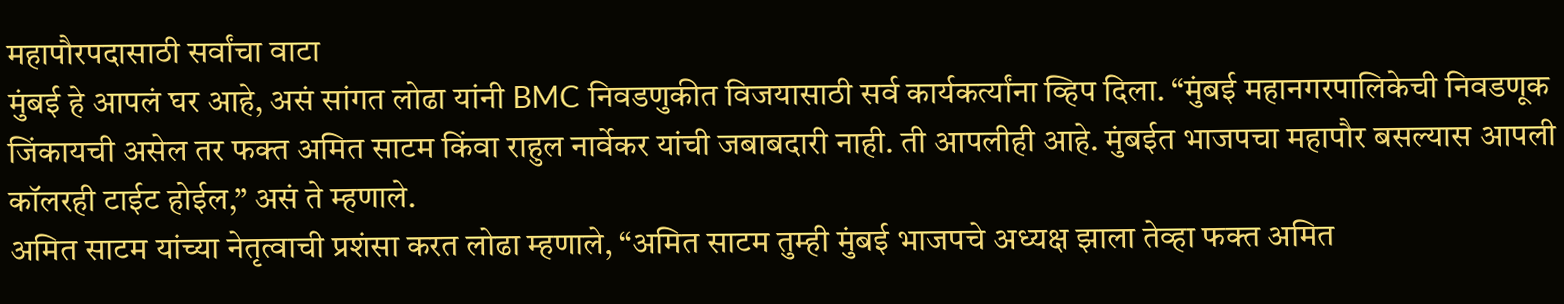महापौरपदासाठी सर्वांचा वाटा
मुंबई हे आपलं घर आहे, असं सांगत लोढा यांनी BMC निवडणुकीत विजयासाठी सर्व कार्यकर्त्यांना व्हिप दिला. “मुंबई महानगरपालिकेची निवडणूक जिंकायची असेल तर फक्त अमित साटम किंवा राहुल नार्वेकर यांची जबाबदारी नाही. ती आपलीही आहे. मुंबईत भाजपचा महापौर बसल्यास आपली कॉलरही टाईट होईल,” असं ते म्हणाले.
अमित साटम यांच्या नेतृत्वाची प्रशंसा करत लोढा म्हणाले, “अमित साटम तुम्ही मुंबई भाजपचे अध्यक्ष झाला तेव्हा फक्त अमित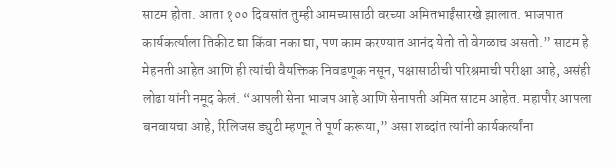साटम होता. आता १०० दिवसांत तुम्ही आमच्यासाठी वरच्या अमितभाईंसारखे झालात. भाजपात कार्यकर्त्याला तिकीट द्या किंवा नका द्या, पण काम करण्यात आनंद येतो तो वेगळाच असतो.” साटम हे मेहनती आहेत आणि ही त्यांची वैयक्तिक निवडणूक नसून, पक्षासाठीची परिश्रमाची परीक्षा आहे, असंही लोढा यांनी नमूद केलं. “आपली सेना भाजप आहे आणि सेनापती अमित साटम आहेत. महापौर आपला बनवायचा आहे, रिलिजस ड्युटी म्हणून ते पूर्ण करूया,” असा शब्दांत त्यांनी कार्यकर्त्यांना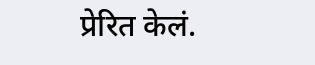प्रेरित केलं.